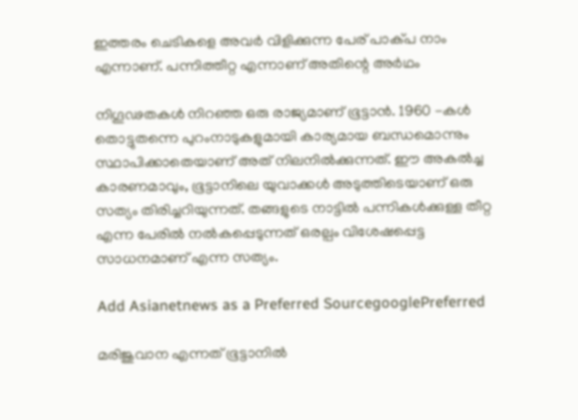ഇത്തരം ചെടികളെ അവർ വിളിക്കുന്ന പേര് പാക്പ നാം എന്നാണ്. പന്നിത്തീറ്റ എന്നാണ് അതിന്റെ അർഥം

നിഗൂഢതകൾ നിറഞ്ഞ ഒരു രാജ്യമാണ് ഭൂട്ടാൻ. 1960 -കൾ തൊട്ടുതന്നെ പുറംനാടുകളുമായി കാര്യമായ ബന്ധമൊന്നും സ്ഥാപിക്കാതെയാണ് അത് നിലനിൽക്കുന്നത്. ഈ അകൽച്ച കാരണമാവും, ഭൂട്ടാനിലെ യുവാക്കൾ അടുത്തിടെയാണ് ഒരു സത്യം തിരിച്ചറിയുന്നത്. തങ്ങളുടെ നാട്ടിൽ പന്നികൾക്കുള്ള തീറ്റ എന്ന പേരിൽ നൽകപ്പെടുന്നത് ഒരല്പം വിശേഷപ്പെട്ട സാധനമാണ് എന്ന സത്യം.

Add Asianetnews as a Preferred SourcegooglePreferred

മരിജുവാന എന്നത് ഭൂട്ടാനിൽ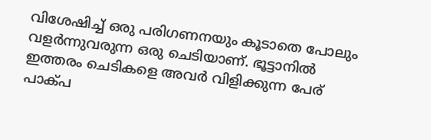വിശേഷിച്ച് ഒരു പരിഗണനയും കൂടാതെ പോലും വളർന്നുവരുന്ന ഒരു ചെടിയാണ്. ഭൂട്ടാനിൽ ഇത്തരം ചെടികളെ അവർ വിളിക്കുന്ന പേര് പാക്പ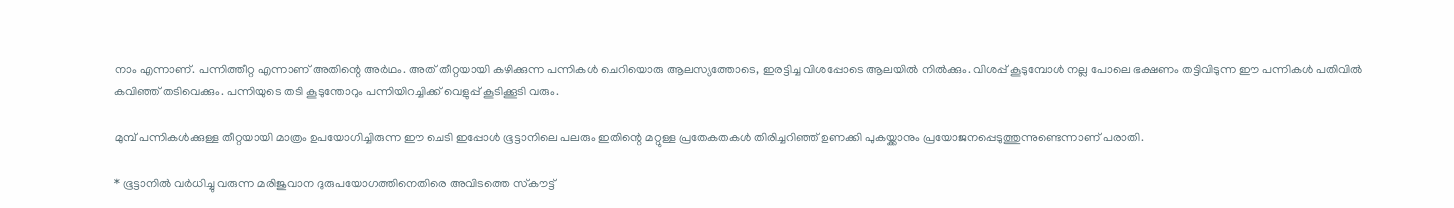നാം എന്നാണ്. പന്നിത്തീറ്റ എന്നാണ് അതിന്റെ അർഥം. അത് തീറ്റയായി കഴിക്കുന്ന പന്നികൾ ചെറിയൊരു ആലസ്യത്തോടെ, ഇരട്ടിച്ച വിശപ്പോടെ ആലയിൽ നിൽക്കും. വിശപ്പ് കൂടുമ്പോൾ നല്ല പോലെ ഭക്ഷണം തട്ടിവിടുന്ന ഈ പന്നികൾ പതിവിൽ കവിഞ്ഞ് തടിവെക്കും. പന്നിയുടെ തടി കൂടുന്തോറും പന്നിയിറച്ചിക്ക് വെളുപ്പ് കൂടിക്കൂടി വരും.

മുമ്പ് പന്നികൾക്കുള്ള തീറ്റയായി മാത്രം ഉപയോഗിച്ചിരുന്ന ഈ ചെടി ഇപ്പോൾ ഭൂട്ടാനിലെ പലരും ഇതിന്റെ മറ്റുള്ള പ്രതേകതകൾ തിരിച്ചറിഞ്ഞ് ഉണക്കി പുകയ്ക്കാനും പ്രയോജനപ്പെടുത്തുന്നുണ്ടെന്നാണ് പരാതി.

* ഭൂട്ടാനിൽ വർധിച്ചു വരുന്ന മരിജുവാന ദുരുപയോഗത്തിനെതിരെ അവിടത്തെ സ്‌കൗട്ട്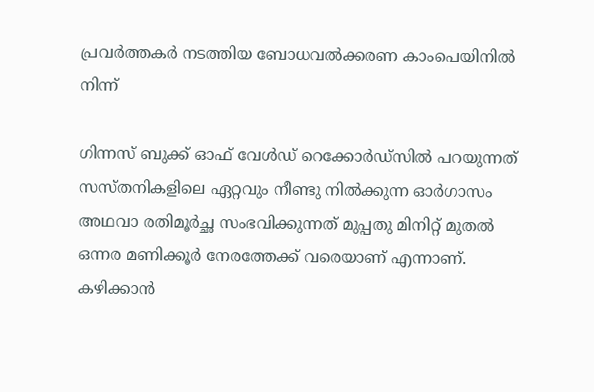പ്രവർത്തകർ നടത്തിയ ബോധവൽക്കരണ കാംപെയിനിൽ നിന്ന്

ഗിന്നസ് ബുക്ക് ഓഫ് വേൾഡ് റെക്കോർഡ്സിൽ പറയുന്നത് സസ്തനികളിലെ ഏറ്റവും നീണ്ടു നിൽക്കുന്ന ഓർഗാസം അഥവാ രതിമൂർച്ഛ സംഭവിക്കുന്നത് മുപ്പതു മിനിറ്റ് മുതൽ ഒന്നര മണിക്കൂർ നേരത്തേക്ക് വരെയാണ് എന്നാണ്. കഴിക്കാൻ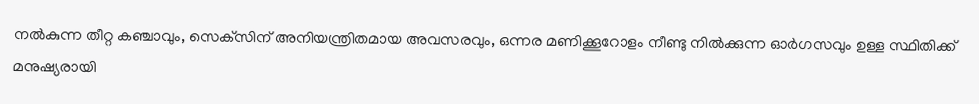നൽകുന്ന തീറ്റ കഞ്ചാവും, സെക്‌സിന് അനിയന്ത്രിതമായ അവസരവും, ഒന്നര മണിക്കൂറോളം നീണ്ടു നിൽക്കുന്ന ഓർഗസവും ഉള്ള സ്ഥിതിക്ക് മനുഷ്യരായി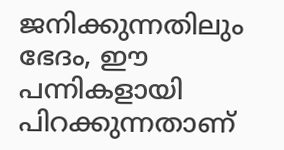ജനിക്കുന്നതിലും ഭേദം, ഈ പന്നികളായി പിറക്കുന്നതാണ്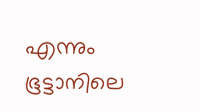എന്നും ഭൂട്ടാനിലെ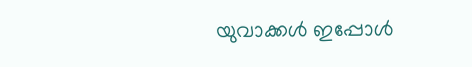യുവാക്കൾ ഇപ്പോൾ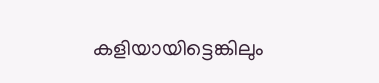കളിയായിട്ടെങ്കിലും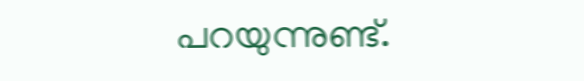പറയുന്നുണ്ട്.